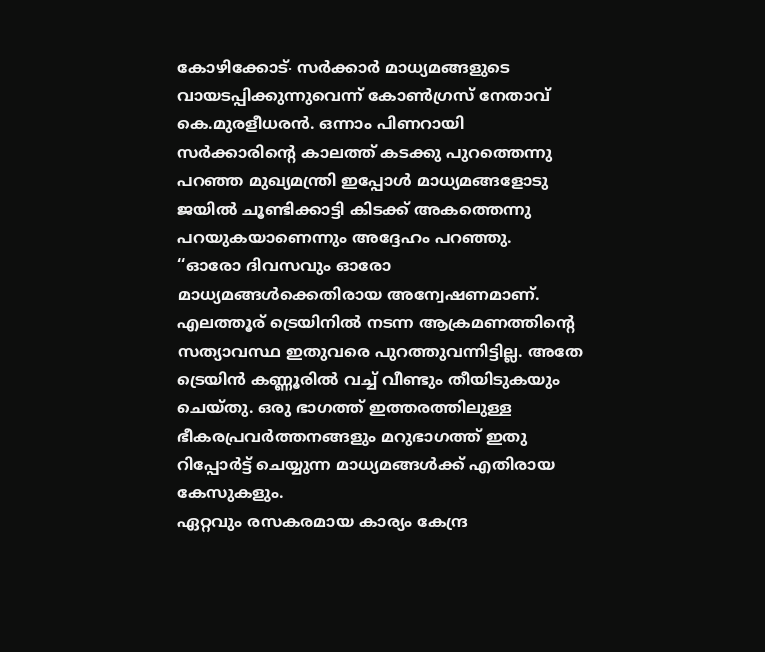കോഴിക്കോട്∙ സർക്കാർ മാധ്യമങ്ങളുടെ വായടപ്പിക്കുന്നുവെന്ന് കോൺഗ്രസ് നേതാവ് കെ.മുരളീധരൻ. ഒന്നാം പിണറായി സർക്കാരിന്റെ കാലത്ത് കടക്കു പുറത്തെന്നു പറഞ്ഞ മുഖ്യമന്ത്രി ഇപ്പോൾ മാധ്യമങ്ങളോടു ജയിൽ ചൂണ്ടിക്കാട്ടി കിടക്ക് അകത്തെന്നു പറയുകയാണെന്നും അദ്ദേഹം പറഞ്ഞു.
‘‘ഓരോ ദിവസവും ഓരോ മാധ്യമങ്ങൾക്കെതിരായ അന്വേഷണമാണ്. എലത്തൂര് ട്രെയിനിൽ നടന്ന ആക്രമണത്തിന്റെ സത്യാവസ്ഥ ഇതുവരെ പുറത്തുവന്നിട്ടില്ല. അതേ ട്രെയിൻ കണ്ണൂരിൽ വച്ച് വീണ്ടും തീയിടുകയും ചെയ്തു. ഒരു ഭാഗത്ത് ഇത്തരത്തിലുള്ള ഭീകരപ്രവർത്തനങ്ങളും മറുഭാഗത്ത് ഇതു റിപ്പോർട്ട് ചെയ്യുന്ന മാധ്യമങ്ങൾക്ക് എതിരായ കേസുകളും.
ഏറ്റവും രസകരമായ കാര്യം കേന്ദ്ര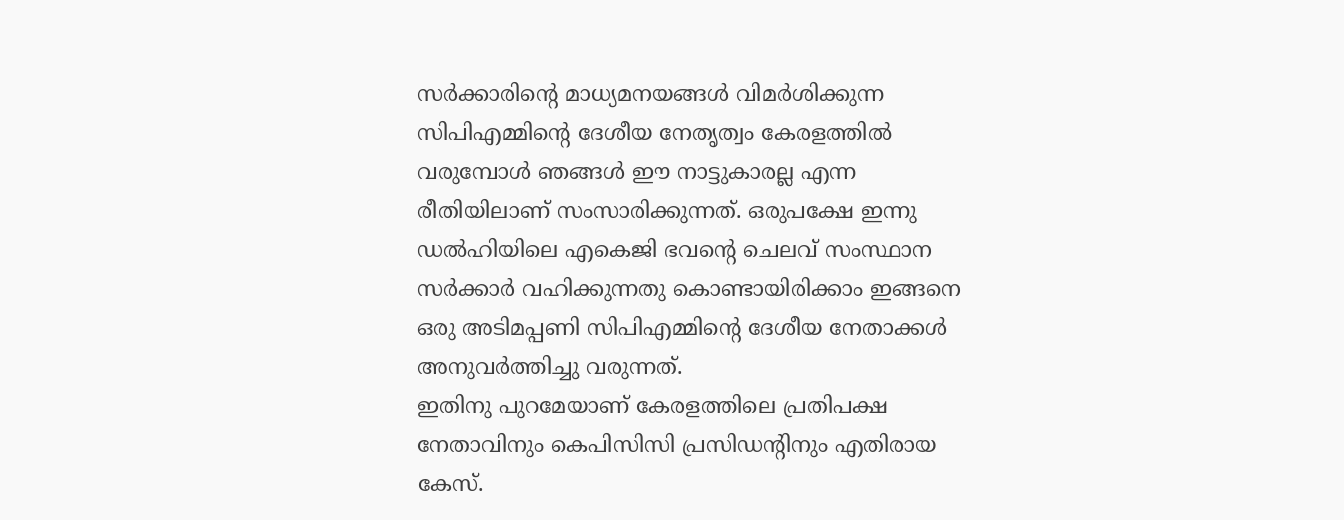സർക്കാരിന്റെ മാധ്യമനയങ്ങൾ വിമർശിക്കുന്ന സിപിഎമ്മിന്റെ ദേശീയ നേതൃത്വം കേരളത്തിൽ വരുമ്പോൾ ഞങ്ങൾ ഈ നാട്ടുകാരല്ല എന്ന രീതിയിലാണ് സംസാരിക്കുന്നത്. ഒരുപക്ഷേ ഇന്നു ഡൽഹിയിലെ എകെജി ഭവന്റെ ചെലവ് സംസ്ഥാന സർക്കാർ വഹിക്കുന്നതു കൊണ്ടായിരിക്കാം ഇങ്ങനെ ഒരു അടിമപ്പണി സിപിഎമ്മിന്റെ ദേശീയ നേതാക്കൾ അനുവർത്തിച്ചു വരുന്നത്.
ഇതിനു പുറമേയാണ് കേരളത്തിലെ പ്രതിപക്ഷ നേതാവിനും കെപിസിസി പ്രസിഡന്റിനും എതിരായ കേസ്.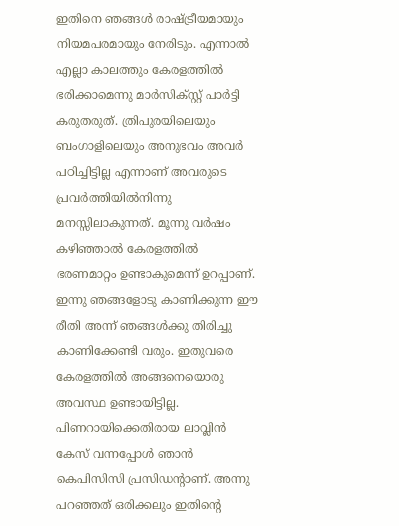ഇതിനെ ഞങ്ങൾ രാഷ്ട്രീയമായും നിയമപരമായും നേരിടും. എന്നാൽ എല്ലാ കാലത്തും കേരളത്തിൽ ഭരിക്കാമെന്നു മാർസിക്സ്റ്റ് പാർട്ടി കരുതരുത്. ത്രിപുരയിലെയും ബംഗാളിലെയും അനുഭവം അവർ പഠിച്ചിട്ടില്ല എന്നാണ് അവരുടെ പ്രവർത്തിയിൽനിന്നു മനസ്സിലാകുന്നത്. മൂന്നു വർഷം കഴിഞ്ഞാൽ കേരളത്തിൽ ഭരണമാറ്റം ഉണ്ടാകുമെന്ന് ഉറപ്പാണ്. ഇന്നു ഞങ്ങളോടു കാണിക്കുന്ന ഈ രീതി അന്ന് ഞങ്ങൾക്കു തിരിച്ചു കാണിക്കേണ്ടി വരും. ഇതുവരെ കേരളത്തിൽ അങ്ങനെയൊരു അവസ്ഥ ഉണ്ടായിട്ടില്ല.
പിണറായിക്കെതിരായ ലാവ്ലിൻ കേസ് വന്നപ്പോൾ ഞാൻ കെപിസിസി പ്രസിഡന്റാണ്. അന്നു പറഞ്ഞത് ഒരിക്കലും ഇതിന്റെ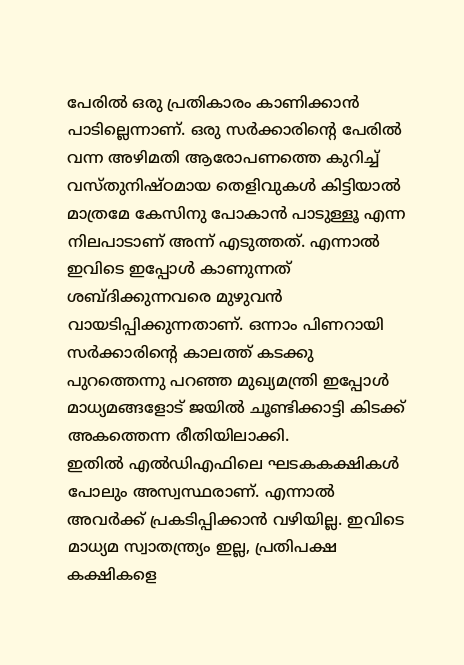പേരിൽ ഒരു പ്രതികാരം കാണിക്കാൻ പാടില്ലെന്നാണ്. ഒരു സർക്കാരിന്റെ പേരിൽ വന്ന അഴിമതി ആരോപണത്തെ കുറിച്ച് വസ്തുനിഷ്ഠമായ തെളിവുകൾ കിട്ടിയാൽ മാത്രമേ കേസിനു പോകാൻ പാടുള്ളൂ എന്ന നിലപാടാണ് അന്ന് എടുത്തത്. എന്നാൽ ഇവിടെ ഇപ്പോൾ കാണുന്നത് ശബ്ദിക്കുന്നവരെ മുഴുവൻ വായടിപ്പിക്കുന്നതാണ്. ഒന്നാം പിണറായി സർക്കാരിന്റെ കാലത്ത് കടക്കു പുറത്തെന്നു പറഞ്ഞ മുഖ്യമന്ത്രി ഇപ്പോൾ മാധ്യമങ്ങളോട് ജയിൽ ചൂണ്ടിക്കാട്ടി കിടക്ക് അകത്തെന്ന രീതിയിലാക്കി.
ഇതിൽ എൽഡിഎഫിലെ ഘടകകക്ഷികൾ പോലും അസ്വസ്ഥരാണ്. എന്നാൽ അവർക്ക് പ്രകടിപ്പിക്കാൻ വഴിയില്ല. ഇവിടെ മാധ്യമ സ്വാതന്ത്ര്യം ഇല്ല, പ്രതിപക്ഷ കക്ഷികളെ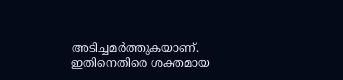അടിച്ചമർത്തുകയാണ്. ഇതിനെതിരെ ശക്തമായ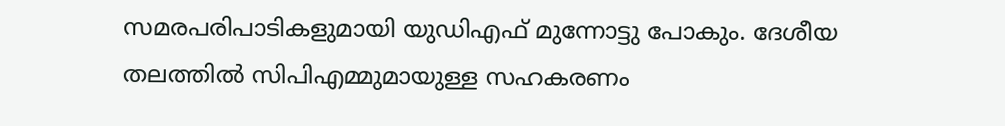സമരപരിപാടികളുമായി യുഡിഎഫ് മുന്നോട്ടു പോകും. ദേശീയ തലത്തിൽ സിപിഎമ്മുമായുള്ള സഹകരണം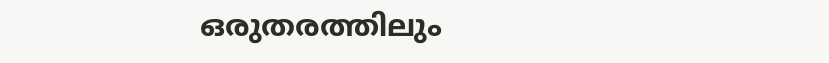ഒരുതരത്തിലും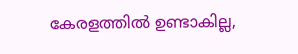കേരളത്തിൽ ഉണ്ടാകില്ല,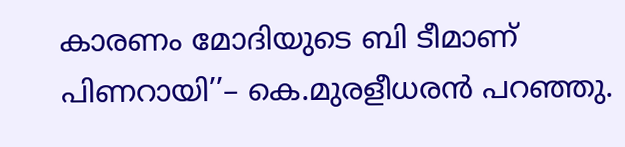കാരണം മോദിയുടെ ബി ടീമാണ് പിണറായി’’– കെ.മുരളീധരൻ പറഞ്ഞു.